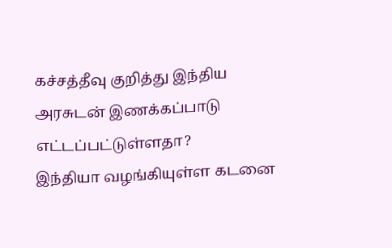கச்சத்தீவு குறித்து இந்திய அரசுடன் இணக்கப்பாடு எட்டப்பட்டுள்ளதா?
இந்தியா வழங்கியுள்ள கடனை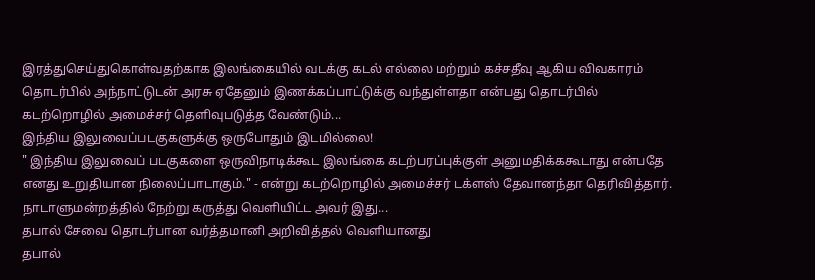இரத்துசெய்துகொள்வதற்காக இலங்கையில் வடக்கு கடல் எல்லை மற்றும் கச்சதீவு ஆகிய விவகாரம் தொடர்பில் அந்நாட்டுடன் அரசு ஏதேனும் இணக்கப்பாட்டுக்கு வந்துள்ளதா என்பது தொடர்பில் கடற்றொழில் அமைச்சர் தெளிவுபடுத்த வேண்டும்...
இந்திய இலுவைப்படகுகளுக்கு ஒருபோதும் இடமில்லை!
" இந்திய இலுவைப் படகுகளை ஒருவிநாடிக்கூட இலங்கை கடற்பரப்புக்குள் அனுமதிக்ககூடாது என்பதே எனது உறுதியான நிலைப்பாடாகும்." - என்று கடற்றொழில் அமைச்சர் டக்ளஸ் தேவானந்தா தெரிவித்தார்.
நாடாளுமன்றத்தில் நேற்று கருத்து வெளியிட்ட அவர் இது...
தபால் சேவை தொடர்பான வர்த்தமானி அறிவித்தல் வெளியானது
தபால்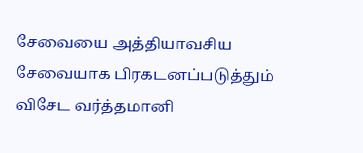சேவையை அத்தியாவசிய சேவையாக பிரகடனப்படுத்தும் விசேட வர்த்தமானி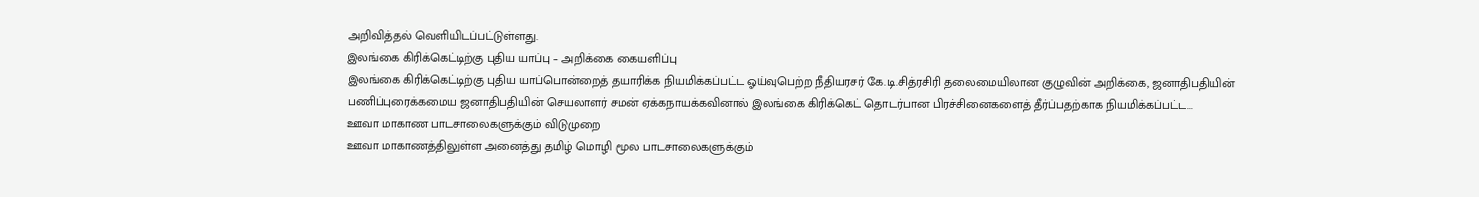அறிவித்தல் வெளியிடப்பட்டுள்ளது.
இலங்கை கிரிக்கெட்டிற்கு புதிய யாப்பு – அறிக்கை கையளிப்பு
இலங்கை கிரிக்கெட்டிற்கு புதிய யாப்பொன்றைத் தயாரிக்க நியமிக்கப்பட்ட ஓய்வுபெற்ற நீதியரசர் கே.டி.சித்ரசிரி தலைமையிலான குழுவின் அறிக்கை, ஜனாதிபதியின் பணிப்புரைக்கமைய ஜனாதிபதியின் செயலாளர் சமன் ஏக்கநாயக்கவினால் இலங்கை கிரிக்கெட் தொடர்பான பிரச்சினைகளைத் தீர்ப்பதற்காக நியமிக்கப்பட்ட...
ஊவா மாகாண பாடசாலைகளுக்கும் விடுமுறை
ஊவா மாகாணத்திலுள்ள அனைத்து தமிழ் மொழி மூல பாடசாலைகளுக்கும்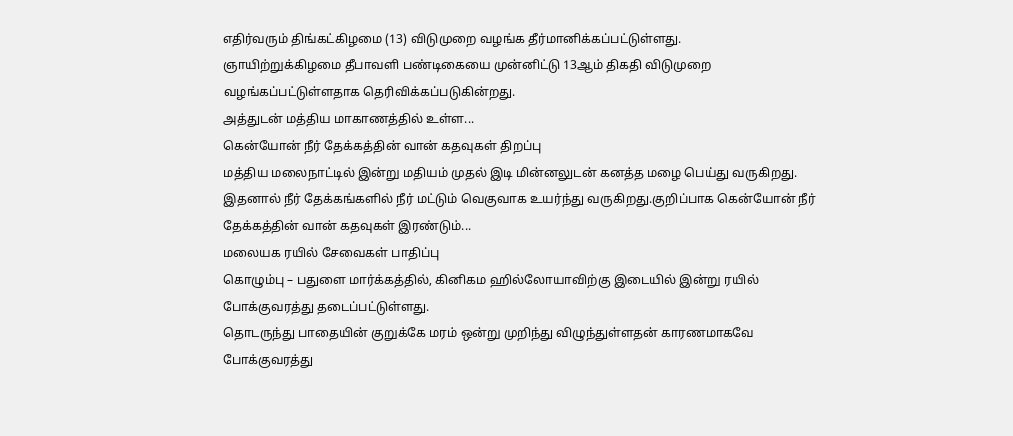எதிர்வரும் திங்கட்கிழமை (13) விடுமுறை வழங்க தீர்மானிக்கப்பட்டுள்ளது.
ஞாயிற்றுக்கிழமை தீபாவளி பண்டிகையை முன்னிட்டு 13ஆம் திகதி விடுமுறை வழங்கப்பட்டுள்ளதாக தெரிவிக்கப்படுகின்றது.
அத்துடன் மத்திய மாகாணத்தில் உள்ள...
கென்யோன் நீர் தேக்கத்தின் வான் கதவுகள் திறப்பு
மத்திய மலைநாட்டில் இன்று மதியம் முதல் இடி மின்னலுடன் கனத்த மழை பெய்து வருகிறது.
இதனால் நீர் தேக்கங்களில் நீர் மட்டும் வெகுவாக உயர்ந்து வருகிறது.குறிப்பாக கென்யோன் நீர் தேக்கத்தின் வான் கதவுகள் இரண்டும்...
மலையக ரயில் சேவைகள் பாதிப்பு
கொழும்பு – பதுளை மார்க்கத்தில், கினிகம ஹில்லோயாவிற்கு இடையில் இன்று ரயில் போக்குவரத்து தடைப்பட்டுள்ளது.
தொடருந்து பாதையின் குறுக்கே மரம் ஒன்று முறிந்து விழுந்துள்ளதன் காரணமாகவே போக்குவரத்து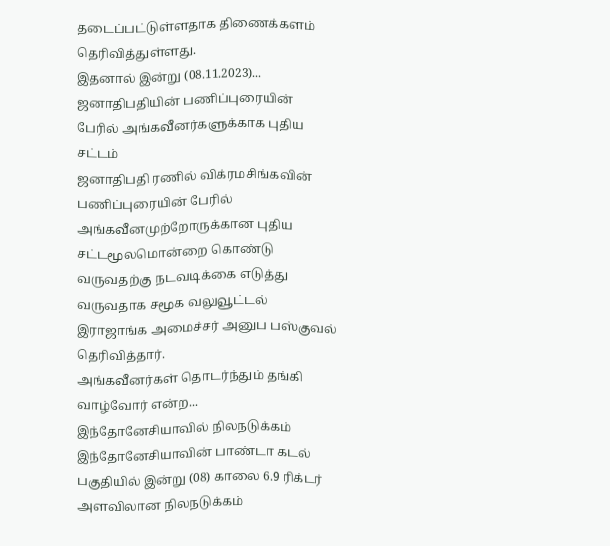தடைப்பட்டுள்ளதாக திணைக்களம் தெரிவித்துள்ளது.
இதனால் இன்று (08.11.2023)...
ஜனாதிபதியின் பணிப்புரையின் பேரில் அங்கவீனர்களுக்காக புதிய சட்டம்
ஜனாதிபதி ரணில் விக்ரமசிங்கவின் பணிப்புரையின் பேரில் அங்கவீனமுற்றோருக்கான புதிய சட்டமூலமொன்றை கொண்டு வருவதற்கு நடவடிக்கை எடுத்து வருவதாக சமூக வலுவூட்டல் இராஜாங்க அமைச்சர் அனுப பஸ்குவல் தெரிவித்தார்.
அங்கவீனர்கள் தொடர்ந்தும் தங்கி வாழ்வோர் என்ற...
இந்தோனேசியாவில் நிலநடுக்கம்
இந்தோனேசியாவின் பாண்டா கடல் பகுதியில் இன்று (08) காலை 6.9 ரிக்டர் அளவிலான நிலநடுக்கம்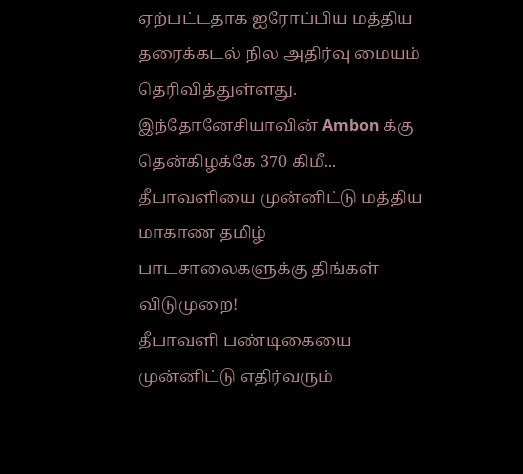ஏற்பட்டதாக ஐரோப்பிய மத்திய தரைக்கடல் நில அதிர்வு மையம் தெரிவித்துள்ளது.
இந்தோனேசியாவின் Ambon க்கு தென்கிழக்கே 370 கிமீ...
தீபாவளியை முன்னிட்டு மத்திய மாகாண தமிழ் பாடசாலைகளுக்கு திங்கள் விடுமுறை!
தீபாவளி பண்டிகையை முன்னிட்டு எதிர்வரும்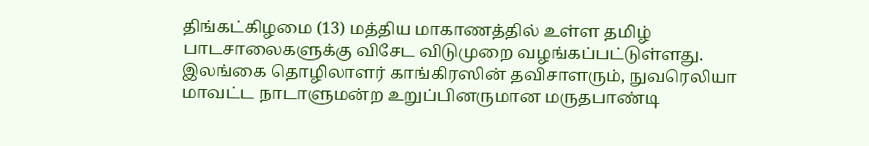திங்கட்கிழமை (13) மத்திய மாகாணத்தில் உள்ள தமிழ் பாடசாலைகளுக்கு விசேட விடுமுறை வழங்கப்பட்டுள்ளது.
இலங்கை தொழிலாளர் காங்கிரஸின் தவிசாளரும், நுவரெலியா மாவட்ட நாடாளுமன்ற உறுப்பினருமான மருதபாண்டி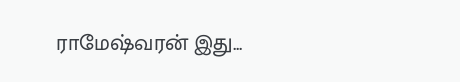ராமேஷ்வரன் இது...